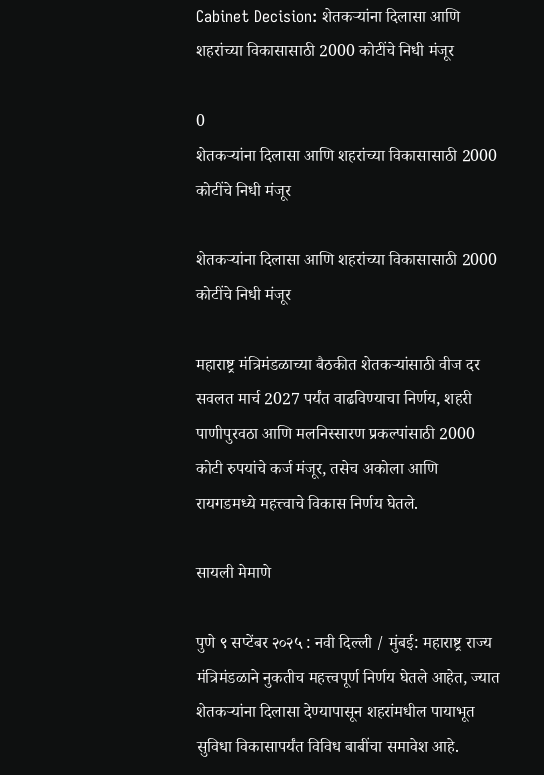Cabinet Decision: शेतकऱ्यांना दिलासा आणि शहरांच्या विकासासाठी 2000 कोटींचे निधी मंजूर

0
शेतकऱ्यांना दिलासा आणि शहरांच्या विकासासाठी 2000 कोटींचे निधी मंजूर

शेतकऱ्यांना दिलासा आणि शहरांच्या विकासासाठी 2000 कोटींचे निधी मंजूर

महाराष्ट्र मंत्रिमंडळाच्या बैठकीत शेतकऱ्यांसाठी वीज दर सवलत मार्च 2027 पर्यंत वाढविण्याचा निर्णय, शहरी पाणीपुरवठा आणि मलनिस्सारण प्रकल्पांसाठी 2000 कोटी रुपयांचे कर्ज मंजूर, तसेच अकोला आणि रायगडमध्ये महत्त्वाचे विकास निर्णय घेतले.

सायली मेमाणे

पुणे ९ सप्टेंबर २०२५ : नवी दिल्ली / मुंबई: महाराष्ट्र राज्य मंत्रिमंडळाने नुकतीच महत्त्वपूर्ण निर्णय घेतले आहेत, ज्यात शेतकऱ्यांना दिलासा देण्यापासून शहरांमधील पायाभूत सुविधा विकासापर्यंत विविध बाबींचा समावेश आहे.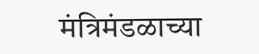मंत्रिमंडळाच्या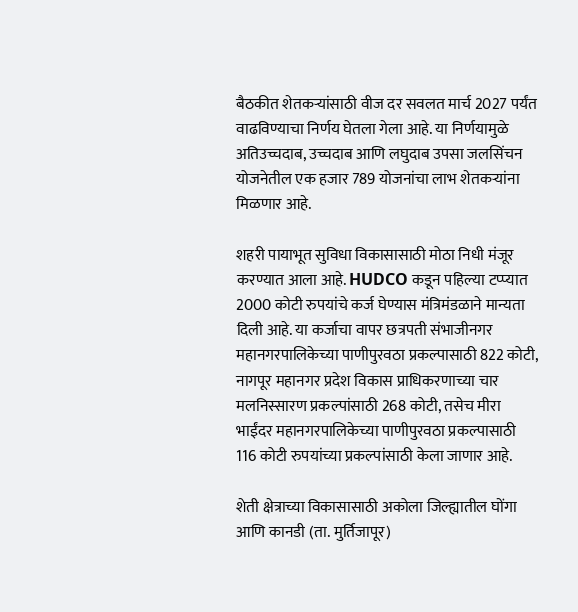बैठकीत शेतकऱ्यांसाठी वीज दर सवलत मार्च 2027 पर्यंत वाढविण्याचा निर्णय घेतला गेला आहे. या निर्णयामुळे अतिउच्चदाब, उच्चदाब आणि लघुदाब उपसा जलसिंचन योजनेतील एक हजार 789 योजनांचा लाभ शेतकऱ्यांना मिळणार आहे.

शहरी पायाभूत सुविधा विकासासाठी मोठा निधी मंजूर करण्यात आला आहे. HUDCO कडून पहिल्या टप्प्यात 2000 कोटी रुपयांचे कर्ज घेण्यास मंत्रिमंडळाने मान्यता दिली आहे. या कर्जाचा वापर छत्रपती संभाजीनगर महानगरपालिकेच्या पाणीपुरवठा प्रकल्पासाठी 822 कोटी, नागपूर महानगर प्रदेश विकास प्राधिकरणाच्या चार मलनिस्सारण प्रकल्पांसाठी 268 कोटी, तसेच मीरा भाईंदर महानगरपालिकेच्या पाणीपुरवठा प्रकल्पासाठी 116 कोटी रुपयांच्या प्रकल्पांसाठी केला जाणार आहे.

शेती क्षेत्राच्या विकासासाठी अकोला जिल्ह्यातील घोंगा आणि कानडी (ता. मुर्तिजापूर)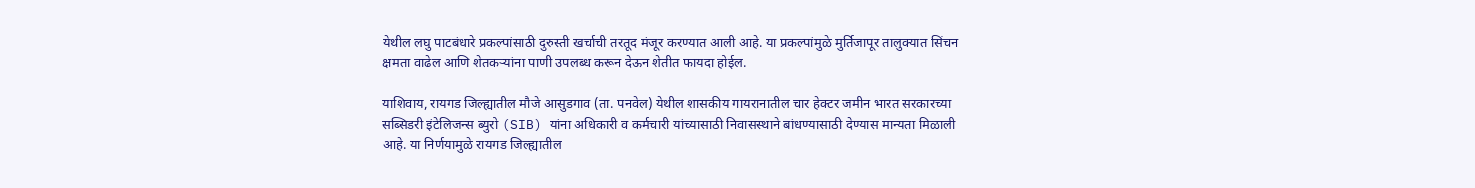येथील लघु पाटबंधारे प्रकल्पांसाठी दुरुस्ती खर्चाची तरतूद मंजूर करण्यात आली आहे. या प्रकल्पांमुळे मुर्तिजापूर तालुक्यात सिंचन क्षमता वाढेल आणि शेतकऱ्यांना पाणी उपलब्ध करून देऊन शेतीत फायदा होईल.

याशिवाय, रायगड जिल्ह्यातील मौजे आसुडगाव (ता. पनवेल) येथील शासकीय गायरानातील चार हेक्टर जमीन भारत सरकारच्या सब्सिडरी इंटेलिजन्स ब्युरो (SIB) यांना अधिकारी व कर्मचारी यांच्यासाठी निवासस्थाने बांधण्यासाठी देण्यास मान्यता मिळाली आहे. या निर्णयामुळे रायगड जिल्ह्यातील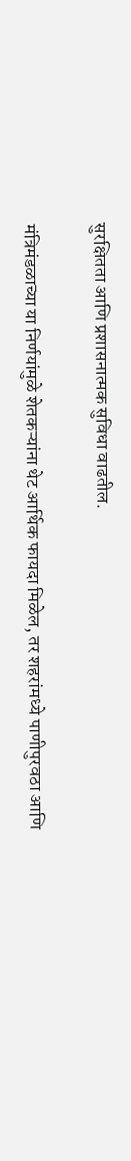सुरक्षितता आणि प्रशासनात्मक सुविधा वाढतील.

मंत्रिमंडळाच्या या निर्णयांमुळे शेतकऱ्यांना थेट आर्थिक फायदा मिळेल, तर शहरांमध्ये पाणीपुरवठा आणि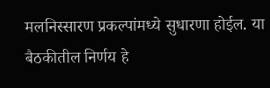मलनिस्सारण प्रकल्पांमध्ये सुधारणा होईल. या बैठकीतील निर्णय हे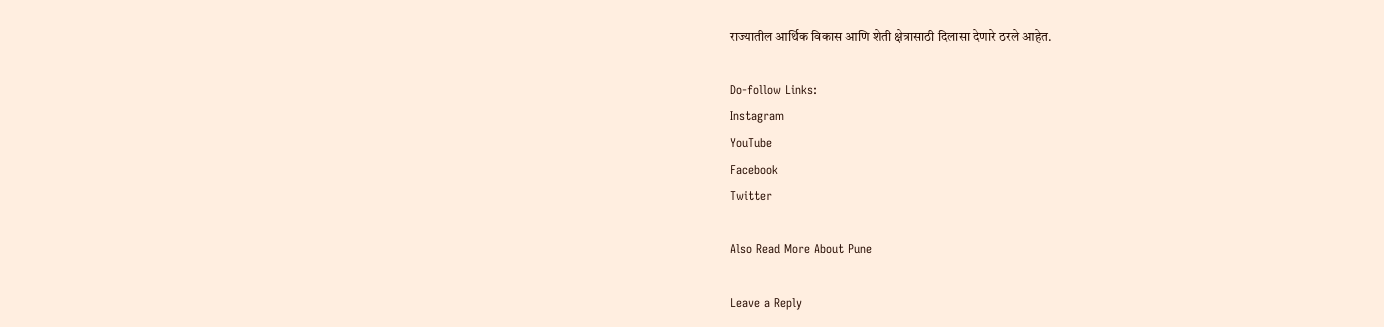राज्यातील आर्थिक विकास आणि शेती क्षेत्रासाठी दिलासा देणारे ठरले आहेत.

Do-follow Links:
Instagram
YouTube
Facebook
Twitter

Also Read More About Pune

Leave a Reply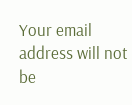Your email address will not be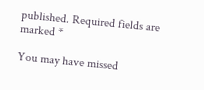published. Required fields are marked *

You may have missed